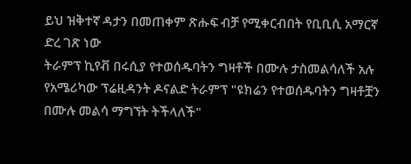ይህ ዝቅተኛ ዳታን በመጠቀም ጽሑፍ ብቻ የሚቀርብበት የቢቢሲ አማርኛ ድረ ገጽ ነው
ትራምፕ ኪየቭ በሩሲያ የተወሰዱባትን ግዛቶች በሙሉ ታስመልሳለች አሉ
የአሜሪካው ፕሬዚዳንት ዶናልድ ትራምፕ "ዩክሬን የተወሰዱባትን ግዛቶቿን በሙሉ መልሳ ማግኘት ትችላለች"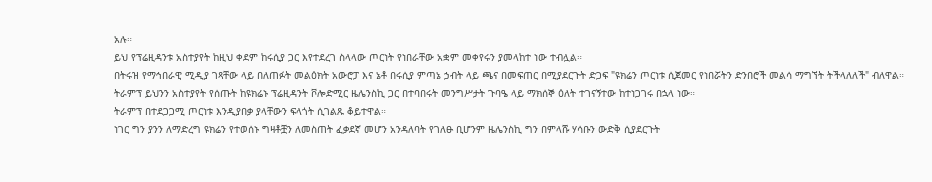አሉ።
ይህ የፕሬዚዳንቱ አስተያየት ከዚህ ቀደም ከሩሲያ ጋር እየተደረገ ስላላው ጦርነት የነበራቸው አቋም መቀየሩን ያመላከተ ነው ተብሏል።
በትሩዝ የማኅበራዊ ሚዲያ ገጻቸው ላይ በለጠፉት መልዕክት አውሮፓ እና ኔቶ በሩሲያ ምጣኔ ኃብት ላይ ጫና በመፍጠር በሚያደርጉት ድጋፍ "ዩክሬን ጦርነቱ ሲጀመር የነበሯትን ድንበሮች መልሳ ማግኘት ትችላለለች" ብለዋል።
ትራምፕ ይህንን አስተያየት የሰጡት ከዩክሬኑ ፕሬዚዳንት ቮሎድሚር ዜሌንስኪ ጋር በተባበሩት መንግሥታት ጉባዔ ላይ ማክሰኞ ዕለት ተገናኝተው ከተነጋገሩ በኋላ ነው።
ትራምፕ በተደጋጋሚ ጦርነቱ እንዲያበቃ ያላቸውን ፍላጎት ሲገልጹ ቆይተዋል።
ነገር ግን ያንን ለማድረግ ዩክሬን የተወሰኑ ግዛቶቿን ለመስጠት ፈቃደኛ መሆን አንዳለባት የገለፁ ቢሆንም ዜሌንስኪ ግን በምላሹ ሃሳቡን ውድቅ ሲያደርጉት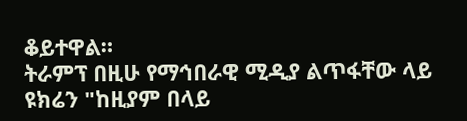ቆይተዋል።
ትራምፕ በዚሁ የማኅበራዊ ሚዲያ ልጥፋቸው ላይ ዩክሬን "ከዚያም በላይ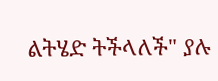ልትሄድ ትችላለች" ያሉ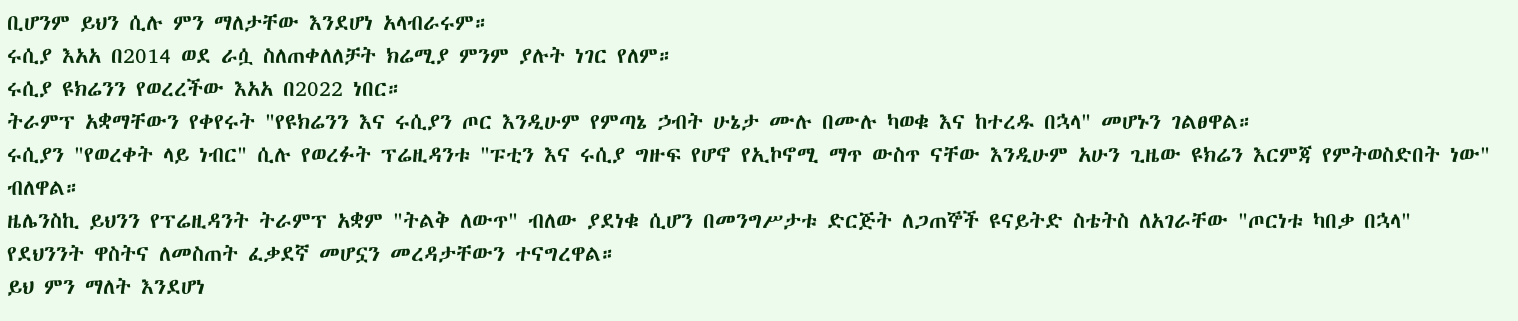ቢሆንም ይህን ሲሉ ምን ማለታቸው እንደሆነ አላብራሩም።
ሩሲያ እአአ በ2014 ወደ ራሷ ስለጠቀለለቻት ክሬሚያ ምንም ያሉት ነገር የለም።
ሩሲያ ዩክሬንን የወረረችው እአአ በ2022 ነበር።
ትራምፕ አቋማቸውን የቀየሩት "የዩክሬንን እና ሩሲያን ጦር እንዲሁም የምጣኔ ኃብት ሁኔታ ሙሉ በሙሉ ካወቁ እና ከተረዱ በኋላ" መሆኑን ገልፀዋል።
ሩሲያን "የወረቀት ላይ ነብር" ሲሉ የወረፉት ፕሬዚዳንቱ "ፑቲን እና ሩሲያ ግዙፍ የሆኖ የኢኮኖሚ ማጥ ውስጥ ናቸው እንዲሁም አሁን ጊዜው ዩክሬን እርምጃ የምትወስድበት ነው" ብለዋል።
ዜሌንስኪ ይህንን የፕሬዚዳንት ትራምፕ አቋም "ትልቅ ለውጥ" ብለው ያደነቁ ሲሆን በመንግሥታቱ ድርጅት ለጋጠኞች ዩናይትድ ስቴትስ ለአገራቸው "ጦርነቱ ካበቃ በኋላ" የደህንንት ዋስትና ለመስጠት ፈቃደኛ መሆኗን መረዳታቸውን ተናግረዋል።
ይህ ምን ማለት እንደሆነ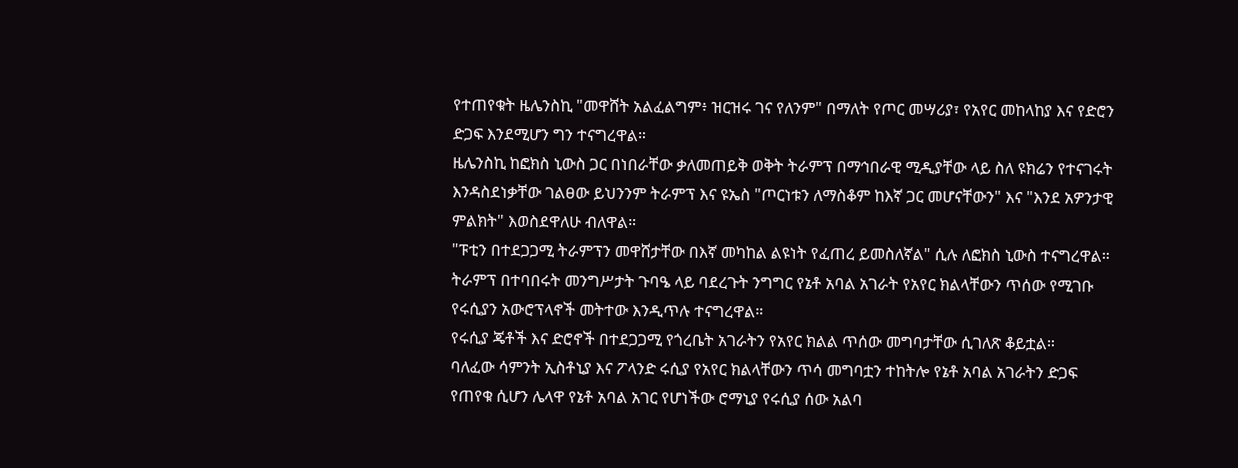የተጠየቁት ዜሌንስኪ "መዋሸት አልፈልግም፥ ዝርዝሩ ገና የለንም" በማለት የጦር መሣሪያ፣ የአየር መከላከያ እና የድሮን ድጋፍ እንደሚሆን ግን ተናግረዋል።
ዜሌንስኪ ከፎክስ ኒውስ ጋር በነበራቸው ቃለመጠይቅ ወቅት ትራምፕ በማኅበራዊ ሚዲያቸው ላይ ስለ ዩክሬን የተናገሩት እንዳስደነቃቸው ገልፀው ይህንንም ትራምፕ እና ዩኤስ "ጦርነቱን ለማስቆም ከእኛ ጋር መሆናቸውን" እና "እንደ አዎንታዊ ምልክት" እወስደዋለሁ ብለዋል።
"ፑቲን በተደጋጋሚ ትራምፕን መዋሸታቸው በእኛ መካከል ልዩነት የፈጠረ ይመስለኛል" ሲሉ ለፎክስ ኒውስ ተናግረዋል።
ትራምፕ በተባበሩት መንግሥታት ጉባዔ ላይ ባደረጉት ንግግር የኔቶ አባል አገራት የአየር ክልላቸውን ጥሰው የሚገቡ የሩሲያን አውሮፕላኖች መትተው እንዲጥሉ ተናግረዋል።
የሩሲያ ጄቶች እና ድሮኖች በተደጋጋሚ የጎረቤት አገራትን የአየር ክልል ጥሰው መግባታቸው ሲገለጽ ቆይቷል።
ባለፈው ሳምንት ኢስቶኒያ እና ፖላንድ ሩሲያ የአየር ክልላቸውን ጥሳ መግባቷን ተከትሎ የኔቶ አባል አገራትን ድጋፍ የጠየቁ ሲሆን ሌላዋ የኔቶ አባል አገር የሆነችው ሮማኒያ የሩሲያ ሰው አልባ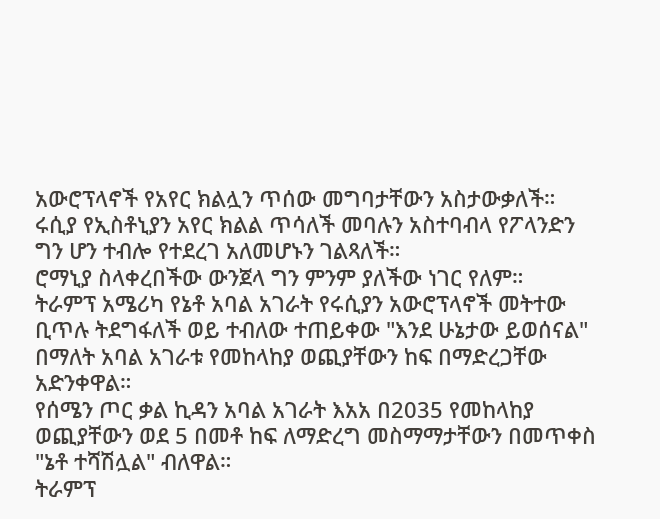አውሮፕላኖች የአየር ክልሏን ጥሰው መግባታቸውን አስታውቃለች።
ሩሲያ የኢስቶኒያን አየር ክልል ጥሳለች መባሉን አስተባብላ የፖላንድን ግን ሆን ተብሎ የተደረገ አለመሆኑን ገልጻለች።
ሮማኒያ ስላቀረበችው ውንጀላ ግን ምንም ያለችው ነገር የለም።
ትራምፕ አሜሪካ የኔቶ አባል አገራት የሩሲያን አውሮፕላኖች መትተው ቢጥሉ ትደግፋለች ወይ ተብለው ተጠይቀው "እንደ ሁኔታው ይወሰናል" በማለት አባል አገራቱ የመከላከያ ወጪያቸውን ከፍ በማድረጋቸው አድንቀዋል።
የሰሜን ጦር ቃል ኪዳን አባል አገራት እአአ በ2035 የመከላከያ ወጪያቸውን ወደ 5 በመቶ ከፍ ለማድረግ መስማማታቸውን በመጥቀስ "ኔቶ ተሻሽሏል" ብለዋል።
ትራምፕ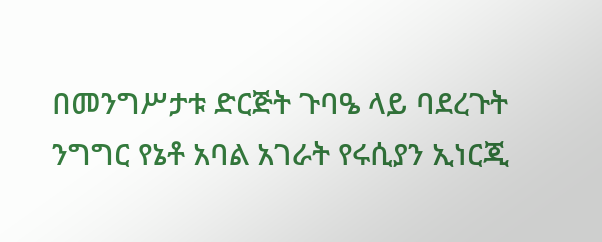በመንግሥታቱ ድርጅት ጉባዔ ላይ ባደረጉት ንግግር የኔቶ አባል አገራት የሩሲያን ኢነርጂ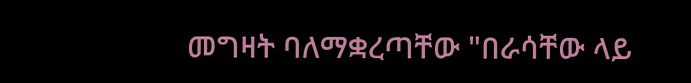መግዛት ባለማቋረጣቸው "በራሳቸው ላይ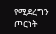የሚደረግን ጦርነት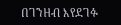በገንዘብ እየደገፉ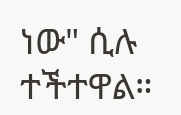ነው" ሲሉ ተችተዋል።